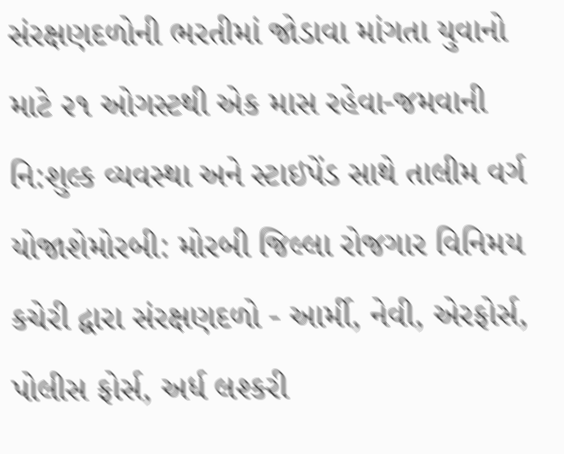સંરક્ષણદળોની ભરતીમાં જોડાવા માંગતા યુવાનો માટે ૨૧ ઓગસ્ટથી એક માસ રહેવા-જમવાની નિ:શુલ્ક વ્યવસ્થા અને સ્ટાઇપેંડ સાથે તાલીમ વર્ગ યોજાશેમોરબી: મોરબી જિલ્લા રોજગાર વિનિમય કચેરી દ્વારા સંરક્ષણદળો - આર્મી, નેવી, એરફોર્સ, પોલીસ ફોર્સ, અર્ધ લશ્કરી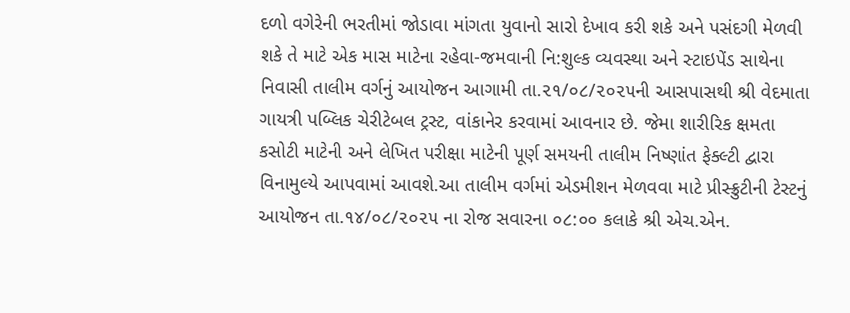દળો વગેરેની ભરતીમાં જોડાવા માંગતા યુવાનો સારો દેખાવ કરી શકે અને પસંદગી મેળવી શકે તે માટે એક માસ માટેના રહેવા-જમવાની નિ:શુલ્ક વ્યવસ્થા અને સ્ટાઇપેંડ સાથેના નિવાસી તાલીમ વર્ગનું આયોજન આગામી તા.૨૧/૦૮/૨૦૨૫ની આસપાસથી શ્રી વેદમાતા ગાયત્રી પબ્લિક ચેરીટેબલ ટ્રસ્ટ, વાંકાનેર કરવામાં આવનાર છે. જેમા શારીરિક ક્ષમતા કસોટી માટેની અને લેખિત પરીક્ષા માટેની પૂર્ણ સમયની તાલીમ નિષ્ણાંત ફેક્લ્ટી દ્વારા વિનામુલ્યે આપવામાં આવશે.આ તાલીમ વર્ગમાં એડમીશન મેળવવા માટે પ્રીસ્ક્રુટીની ટેસ્ટનું આયોજન તા.૧૪/૦૮/૨૦૨૫ ના રોજ સવારના ૦૮:૦૦ કલાકે શ્રી એચ.એન.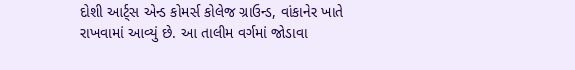દોશી આર્ટ્સ એન્ડ કોમર્સ કોલેજ ગ્રાઉન્ડ, વાંકાનેર ખાતે રાખવામાં આવ્યું છે. આ તાલીમ વર્ગમાં જોડાવા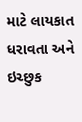માટે લાયકાત ધરાવતા અને ઇચ્છુક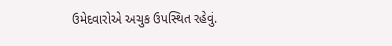ઉમેદવારોએ અચુક ઉપસ્થિત રહેવું.